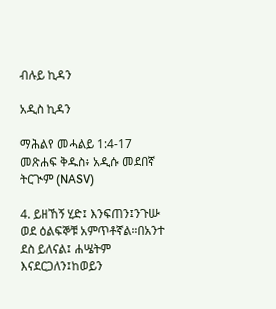ብሉይ ኪዳን

አዲስ ኪዳን

ማሕልየ መሓልይ 1:4-17 መጽሐፍ ቅዱስ፥ አዲሱ መደበኛ ትርጒም (NASV)

4. ይዘኸኝ ሂድ፤ እንፍጠን፤ንጉሡ ወደ ዕልፍኞቹ አምጥቶኛል።በአንተ ደስ ይለናል፤ ሐሤትም እናደርጋለን፤ከወይን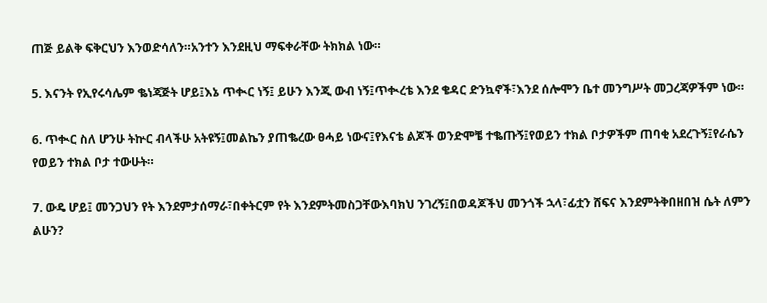ጠጅ ይልቅ ፍቅርህን እንወድሳለን።አንተን እንደዚህ ማፍቀራቸው ትክክል ነው።

5. እናንት የኢየሩሳሌም ቈነጃጅት ሆይ፤እኔ ጥቊር ነኝ፤ ይሁን እንጂ ውብ ነኝ፤ጥቊረቴ እንደ ቄዳር ድንኳኖች፣እንደ ሰሎሞን ቤተ መንግሥት መጋረጃዎችም ነው።

6. ጥቊር ስለ ሆንሁ ትኵር ብላችሁ አትዩኝ፤መልኬን ያጠቈረው ፀሓይ ነውና፤የእናቴ ልጆች ወንድሞቼ ተቈጡኝ፤የወይን ተክል ቦታዎችም ጠባቂ አደረጉኝ፤የራሴን የወይን ተክል ቦታ ተውሁት።

7. ውዴ ሆይ፤ መንጋህን የት እንደምታሰማራ፣በቀትርም የት እንደምትመስጋቸውእባክህ ንገረኝ፤በወዳጆችህ መንጎች ኋላ፣ፊቷን ሸፍና እንደምትቅበዘበዝ ሴት ለምን ልሁን?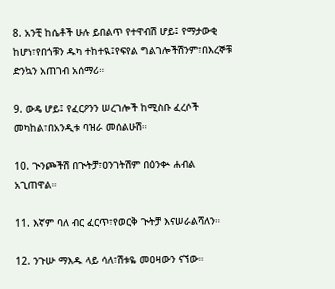8. አንቺ ከሴቶች ሁሉ ይበልጥ የተዋብሽ ሆይ፤ የማታውቂ ከሆነ፣የበጎቹን ዱካ ተከተዪ፤የፍየል ግልገሎችሽንም፣በእረኞቹ ድንኳን አጠገብ አሰማሪ።

9. ውዴ ሆይ፤ የፈርዖንን ሠረገሎች ከሚስቡ ፈረሶች መካከል፣በአንዲቱ ባዝራ መሰልሁሽ።

10. ጒንጮችሽ በጒትቻ፣ዐንገትሽም በዕንቊ ሐብል አጊጠዋል።

11. እኛም ባለ ብር ፈርጥ፣የወርቅ ጒትቻ እናሠራልሻለን።

12. ንጉሡ ማእዱ ላይ ሳለ፣ሽቱዬ መዐዛውን ናኘው።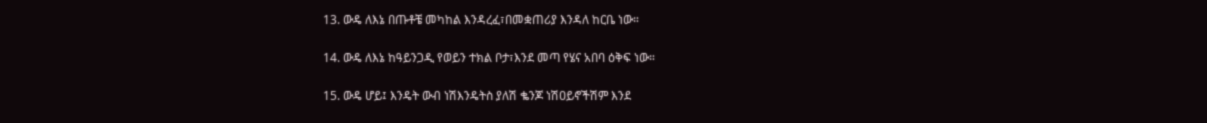13. ውዴ ለእኔ በጡቶቼ መካከል እንዳረፈ፣በመቋጠሪያ እንዳለ ከርቤ ነው።

14. ውዴ ለእኔ ከዓይንጋዲ የወይን ተክል ቦታ፣እንደ መጣ የሄና አበባ ዕቅፍ ነው።

15. ውዴ ሆይ፤ እንዴት ውብ ነሽእንዴትስ ያለሽ ቈንጆ ነሽዐይኖችሽም እንደ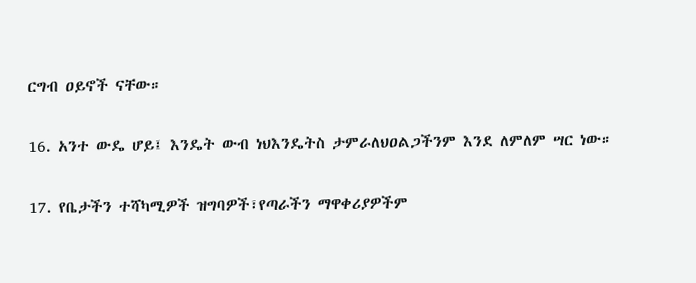ርግብ ዐይኖች ናቸው።

16. አንተ ውዴ ሆይ፤ እንዴት ውብ ነህእንዴትስ ታምራለህዐልጋችንም እንደ ለምለም ሣር ነው።

17. የቤታችን ተሻካሚዎች ዝግባዎች፣የጣራችን ማዋቀሪያዎችም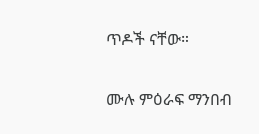ጥዶች ናቸው።

ሙሉ ምዕራፍ ማንበብ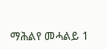ማሕልየ መሓልይ 1